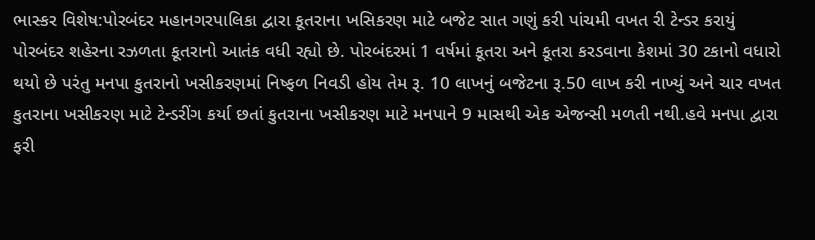ભાસ્કર વિશેષ:પોરબંદર મહાનગરપાલિકા દ્વારા કૂતરાના ખસિકરણ માટે બજેટ સાત ગણું કરી પાંચમી વખત રી ટેન્ડર કરાયું
પોરબંદર શહેરના રઝળતા કૂતરાનો આતંક વધી રહ્યો છે. પોરબંદરમાં 1 વર્ષમાં કૂતરા અને કૂતરા કરડવાના કેશમાં 30 ટકાનો વધારો થયો છે પરંતુ મનપા કુતરાનો ખસીકરણમાં નિષ્ફળ નિવડી હોય તેમ રૂ. 10 લાખનું બજેટના રૂ.50 લાખ કરી નાખ્યું અને ચાર વખત કુતરાના ખસીકરણ માટે ટેન્ડરીંગ કર્યા છતાં કુતરાના ખસીકરણ માટે મનપાને 9 માસથી એક એજન્સી મળતી નથી.હવે મનપા દ્વારા ફરી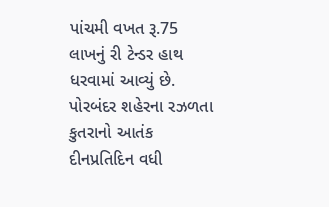પાંચમી વખત રૂ.75 લાખનું રી ટેન્ડર હાથ ધરવામાં આવ્યું છે. પોરબંદર શહેરના રઝળતા કુતરાનો આતંક દીનપ્રતિદિન વધી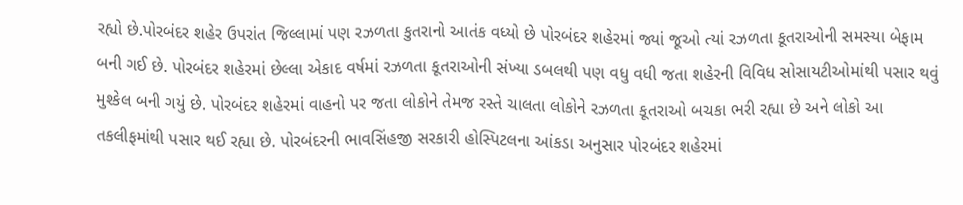રહ્યો છે.પોરબંદર શહેર ઉપરાંત જિલ્લામાં પણ રઝળતા કુતરાનો આતંક વધ્યો છે પોરબંદર શહેરમાં જ્યાં જૂઓ ત્યાં રઝળતા કૂતરાઓની સમસ્યા બેફામ બની ગઈ છે. પોરબંદર શહેરમાં છેલ્લા એકાદ વર્ષમાં રઝળતા કૂતરાઓની સંખ્યા ડબલથી પણ વધુ વધી જતા શહેરની વિવિધ સોસાયટીઓમાંથી પસાર થવું મુશ્કેલ બની ગયું છે. પોરબંદર શહેરમાં વાહનો પર જતા લોકોને તેમજ રસ્તે ચાલતા લોકોને રઝળતા કૂતરાઓ બચકા ભરી રહ્યા છે અને લોકો આ તકલીફમાંથી પસાર થઈ રહ્યા છે. પોરબંદરની ભાવસિંહજી સરકારી હોસ્પિટલના આંકડા અનુસાર પોરબંદર શહેરમાં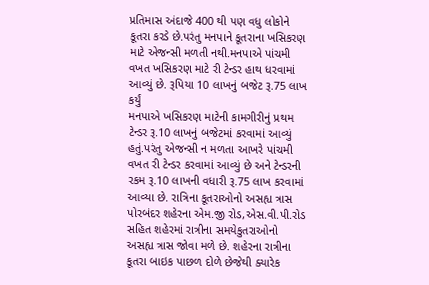પ્રતિમાસ અંદાજે 400 થી પણ વધુ લોકોને કૂતરા કરડે છે.પરંતુ મનપાને કૂતરાના ખસિકરણ માટે એજન્સી મળતી નથી.મનપાએ પાંચમી વખત ખસિકરણ માટે રી ટેન્ડર હાથ ધરવામાં આવ્યું છે. રૂપિયા 10 લાખનું બજેટ રૂ.75 લાખ કર્યું
મનપાએ ખસિકરણ માટેની કામગીરીનું પ્રથમ ટેન્ડર રૂ.10 લાખનું બજેટમાં કરવામાં આવ્યું હતું.પરંતુ એજન્સી ન મળતા આખરે પાંચમી વખત રી ટેન્ડર કરવામાં આવ્યું છે અને ટેન્ડરની રકમ રૂ.10 લાખની વધારી રૂ.75 લાખ કરવામાં આવ્યા છે. રાત્રિના કૂતરાઓનો અસહ્ય ત્રાસ
પોરબંદર શહેરના એમ.જી રોડ,એસ.વી.પી.રોડ સહિત શહેરમાં રાત્રીના સમયેકુતરાઓનો અસહ્ય ત્રાસ જોવા મળે છે. શહેરના રાત્રીના કૂતરા બાઇક પાછળ દોળે છેજેથી ક્યારેક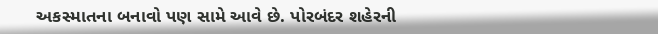અકસ્માતના બનાવો પણ સામે આવે છે. પોરબંદર શહેરની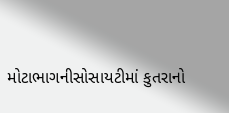મોટાભાગનીસોસાયટીમાં કુતરાનો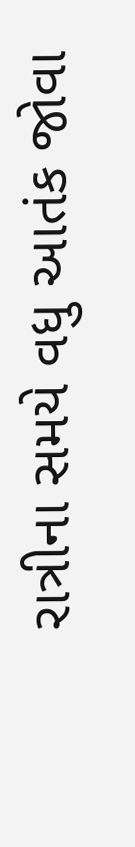રાત્રીના સમયે વધુ આતંક જોવા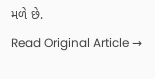મળે છે.
Read Original Article →